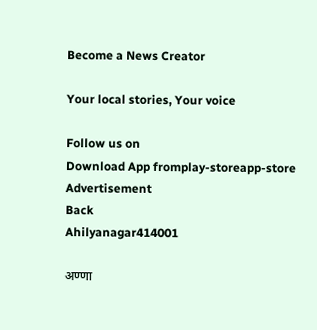Become a News Creator

Your local stories, Your voice

Follow us on
Download App fromplay-storeapp-store
Advertisement
Back
Ahilyanagar414001

अण्णा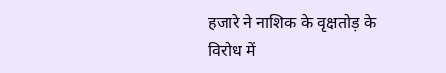हजारे ने नाशिक के वृक्षतोड़ के विरोध में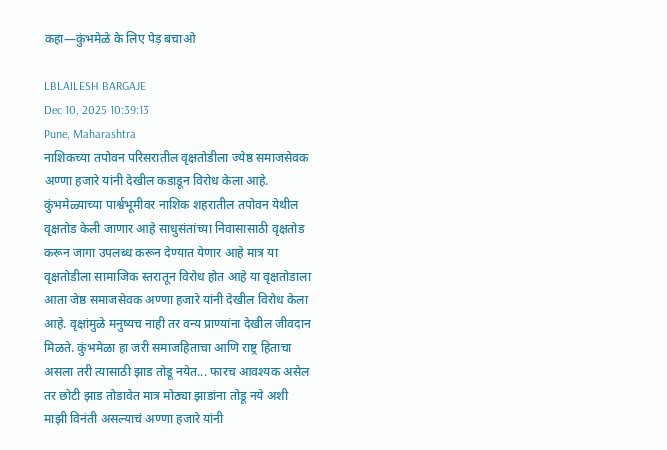कहा—कुंभमेळे के लिए पेड़ बचाओ

LBLAILESH BARGAJE
Dec 10, 2025 10:39:13
Pune, Maharashtra
नाशिकच्या तपोवन परिसरातील वृक्षतोडीला ज्येष्ठ समाजसेवक अण्णा हजारे यांनी देखील कडाडून विरोध केला आहे. कुंभमेळ्याच्या पार्श्वभूमीवर नाशिक शहरातील तपोवन येथील वृक्षतोड केली जाणार आहे साधुसंतांच्या निवासासाठी वृक्षतोड करून जागा उपलब्ध करून देण्यात येणार आहे मात्र या वृक्षतोडीला सामाजिक स्तरातून विरोध होत आहे या वृक्षतोडाला आता जेष्ठ समाजसेवक अण्णा हजारे यांनी देखील विरोध केला आहे. वृक्षांमुळे मनुष्यच नाही तर वन्य प्राण्यांना देखील जीवदान मिळते. कुंभमेळा हा जरी समाजहिताचा आणि राष्ट्र हिताचा असला तरी त्यासाठी झाड तोडू नयेत... फारच आवश्यक असेल तर छोटी झाड तोडावेत मात्र मोठ्या झाडांना तोडू नये अशी माझी विनंती असल्याचं अण्णा हजारे यांनी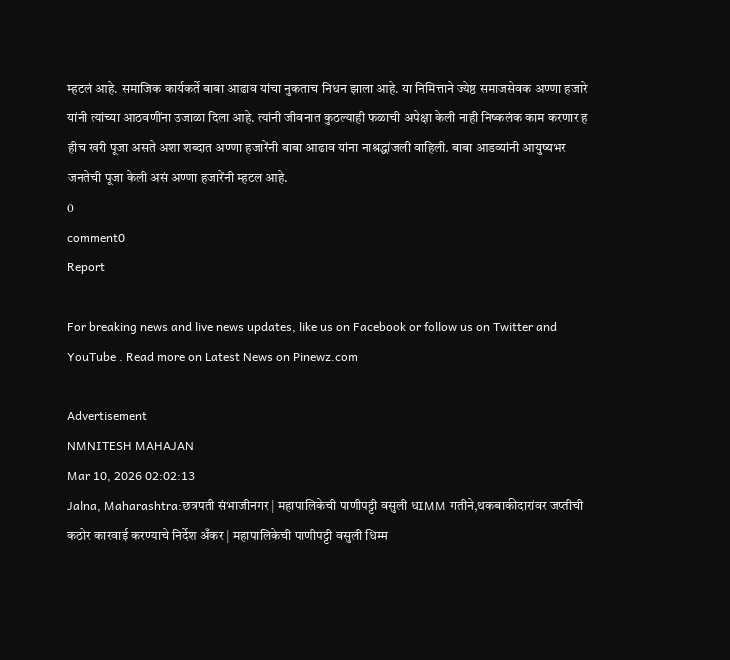म्हटलं आहे. समाजिक कार्यकर्ते बाबा आढाव यांचा नुकताच निधन झाला आहे. या निमित्ताने ज्येष्ठ समाजसेवक अण्णा हजारे यांनी त्यांच्या आठवणींना उजाळा दिला आहे. त्यांनी जीवनात कुठल्याही फळाची अपेक्षा केली नाही निष्कलंक काम करणार ह हीच खरी पूजा असते अशा शब्दात अण्णा हजारेंनी बाबा आढाव यांना नाश्रद्धांजली वाहिली. बाबा आडव्यांनी आयुष्यभर जनतेची पूजा केली असं अण्णा हजारेंनी म्हटल आहे.
0
comment0
Report

For breaking news and live news updates, like us on Facebook or follow us on Twitter and YouTube . Read more on Latest News on Pinewz.com

Advertisement
NMNITESH MAHAJAN
Mar 10, 2026 02:02:13
Jalna, Maharashtra:छत्रपती संभाजीनगर | महापालिकेची पाणीपट्टी वसुली धIMM गतीने,थकबाकीदारांवर जप्तीची कठोर कारवाई करण्याचे निर्देश अँकर | महापालिकेची पाणीपट्टी वसुली धिम्म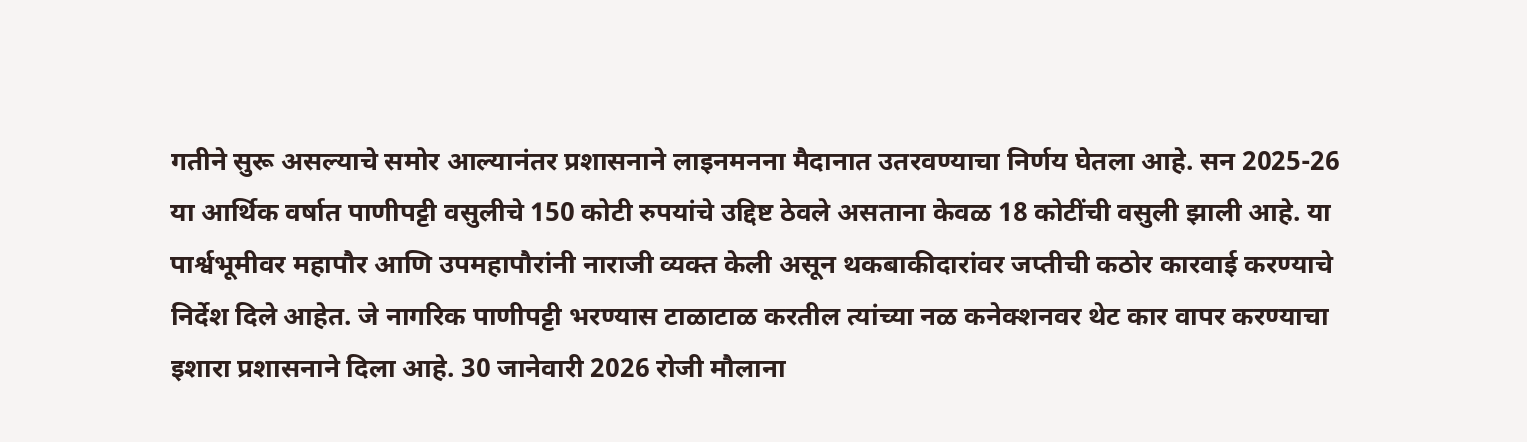गतीने सुरू असल्याचे समोर आल्यानंतर प्रशासनाने लाइनमनना मैदानात उतरवण्याचा निर्णय घेतला आहे. सन 2025-26 या आर्थिक वर्षात पाणीपट्टी वसुलीचे 150 कोटी रुपयांचे उद्दिष्ट ठेवले असताना केवळ 18 कोटींची वसुली झाली आहे. या पार्श्वभूमीवर महापौर आणि उपमहापौरांनी नाराजी व्यक्त केली असून थकबाकीदारांवर जप्तीची कठोर कारवाई करण्याचे निर्देश दिले आहेत. जे नागरिक पाणीपट्टी भरण्यास टाळाटाळ करतील त्यांच्या नळ कनेक्शनवर थेट कार वापर करण्याचा इशारा प्रशासनाने दिला आहे. 30 जानेवारी 2026 रोजी मौलाना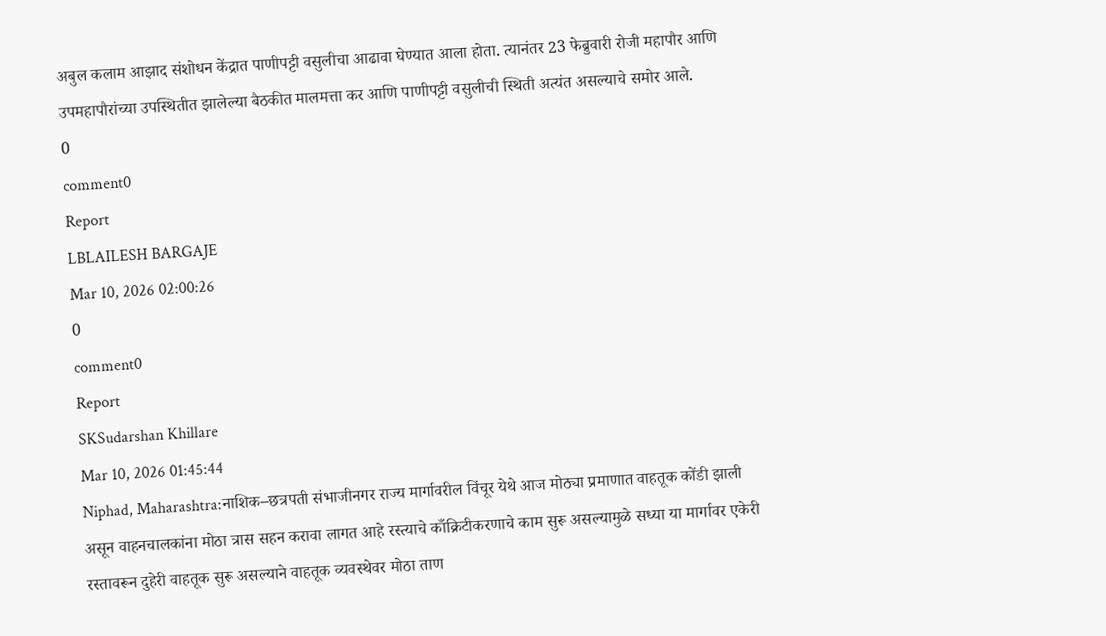अबुल कलाम आझाद संशोधन केंद्रात पाणीपट्टी वसुलीचा आढावा घेण्यात आला होता. त्यानंतर 23 फेब्रुवारी रोजी महापौर आणि उपमहापौरांच्या उपस्थितीत झालेल्या बैठकीत मालमत्ता कर आणि पाणीपट्टी वसुलीची स्थिती अत्यंत असल्याचे समोर आले.
0
comment0
Report
LBLAILESH BARGAJE
Mar 10, 2026 02:00:26
0
comment0
Report
SKSudarshan Khillare
Mar 10, 2026 01:45:44
Niphad, Maharashtra:नाशिक–छत्रपती संभाजीनगर राज्य मार्गावरील विंचूर येथे आज मोठ्या प्रमाणात वाहतूक कोंडी झाली असून वाहनचालकांना मोठा त्रास सहन करावा लागत आहे रस्त्याचे काँक्रिटीकरणाचे काम सुरू असल्यामुळे सध्या या मार्गावर एकेरी रस्तावरून दुहेरी वाहतूक सुरू असल्याने वाहतूक व्यवस्थेवर मोठा ताण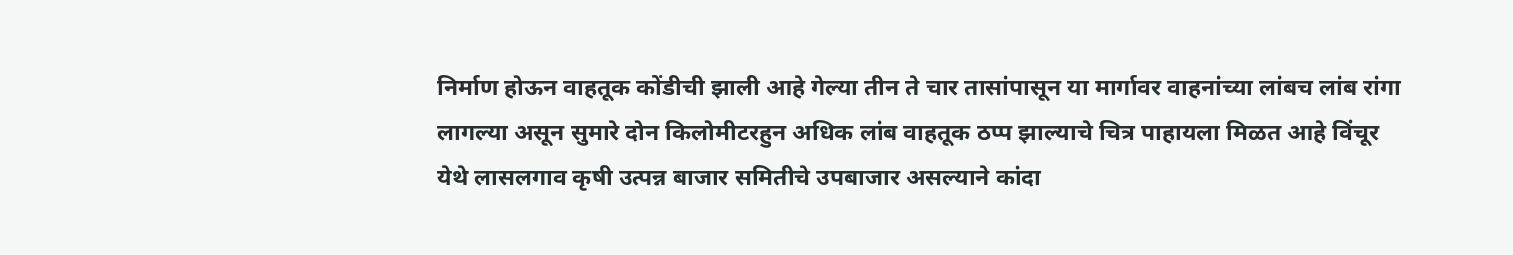निर्माण होऊन वाहतूक कोंडीची झाली आहे गेल्या तीन ते चार तासांपासून या मार्गावर वाहनांच्या लांबच लांब रांगा लागल्या असून सुमारे दोन किलोमीटरहुन अधिक लांब वाहतूक ठप्प झाल्याचे चित्र पाहायला मिळत आहे विंचूर येथे लासलगाव कृषी उत्पन्न बाजार समितीचे उपबाजार असल्याने कांदा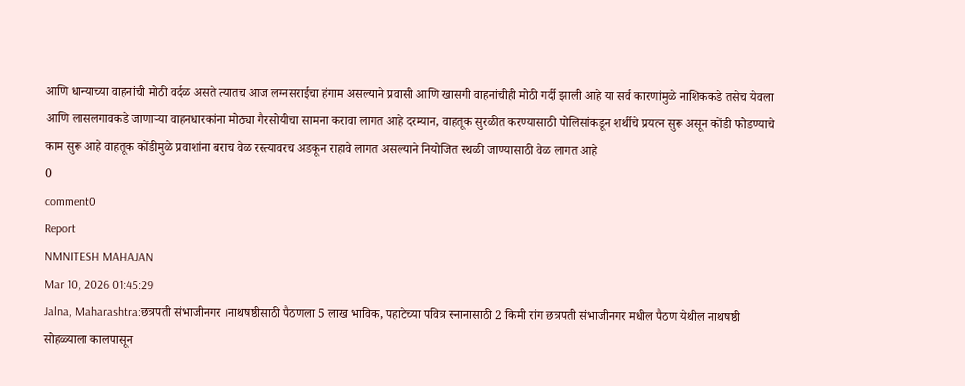आणि धान्याच्या वाहनांची मोठी वर्दळ असते त्यातच आज लग्नसराईचा हंगाम असल्याने प्रवासी आणि खासगी वाहनांचीही मोठी गर्दी झाली आहे या सर्व कारणांमुळे नाशिककडे तसेच येवला आणि लासलगावकडे जाणाऱ्या वाहनधारकांना मोठ्या गैरसोयीचा सामना करावा लागत आहे दरम्यान, वाहतूक सुरळीत करण्यासाठी पोलिसांकडून शर्थीचे प्रयत्न सुरू असून कोंडी फोडण्याचे काम सुरू आहे वाहतूक कोंडीमुळे प्रवाशांना बराच वेळ रस्त्यावरच अडकून राहावे लागत असल्याने नियोजित स्थळी जाण्यासाठी वेळ लागत आहे
0
comment0
Report
NMNITESH MAHAJAN
Mar 10, 2026 01:45:29
Jalna, Maharashtra:छत्रपती संभाजीनगर ।नाथषष्ठीसाठी पैठणला 5 लाख भाविक, पहाटेच्या पवित्र स्नानासाठी 2 किमी रांग छत्रपती संभाजीनगर मधील पैठण येथील नाथषष्ठी सोहळ्याला कालपासून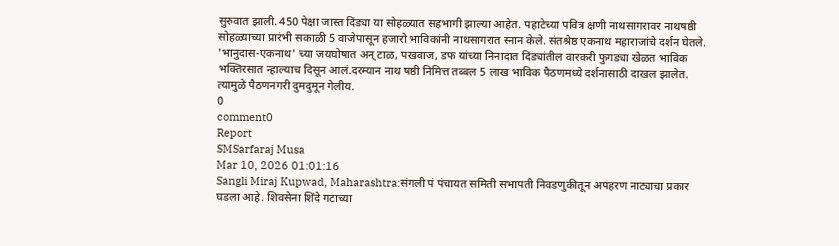सुरुवात झाली. 450 पेक्षा जास्त दिंड्या या सोहळ्यात सहभागी झाल्या आहेत. पहाटेच्या पवित्र क्षणी नाथसागरावर नाथषष्ठी सोहळ्याच्या प्रारंभी सकाळी 5 वाजेपासून हजारो भाविकांनी नाथसागरात स्नान केले. संतश्रेष्ठ एकनाथ महाराजांचे दर्शन घेतले. 'भानुदास-एकनाथ' च्या जयघोषात अन् टाळ, पखवाज, डफ यांच्या निनादात दिंड्यांतील वारकरी फुगड्या खेळत भाविक भक्तिरसात न्हाल्याच दिसून आलं.दरम्यान नाथ षष्ठी निमित्त तब्बल 5 लाख भाविक पैठणमध्ये दर्शनासाठी दाखल झालेत. त्यामुळे पैठणनगरी दुमदुमून गेलीय.
0
comment0
Report
SMSarfaraj Musa
Mar 10, 2026 01:01:16
Sangli Miraj Kupwad, Maharashtra:संगली पं पंचायत समिती सभापती निवडणुकीतून अपहरण नाट्याचा प्रकार घडला आहे. शिवसेना शिंदे गटाच्या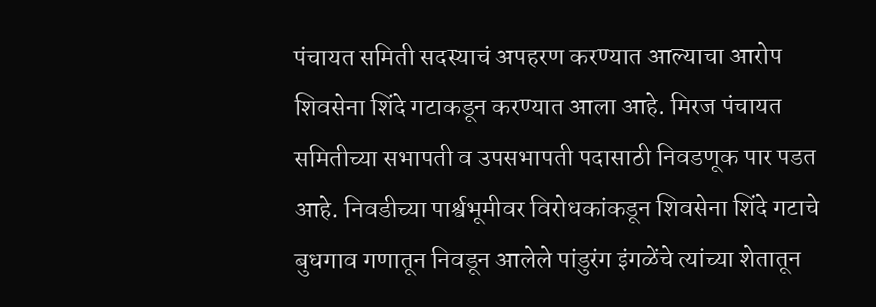पंचायत समिती सदस्याचं अपहरण करण्यात आल्याचा आरोप शिवसेना शिंदे गटाकडून करण्यात आला आहे. मिरज पंचायत समितीच्या सभापती व उपसभापती पदासाठी निवडणूक पार पडत आहे. निवडीच्या पार्श्वभूमीवर विरोधकांकडून शिवसेना शिंदे गटाचे बुधगाव गणातून निवडून आलेले पांडुरंग इंगळेंचे त्यांच्या शेतातून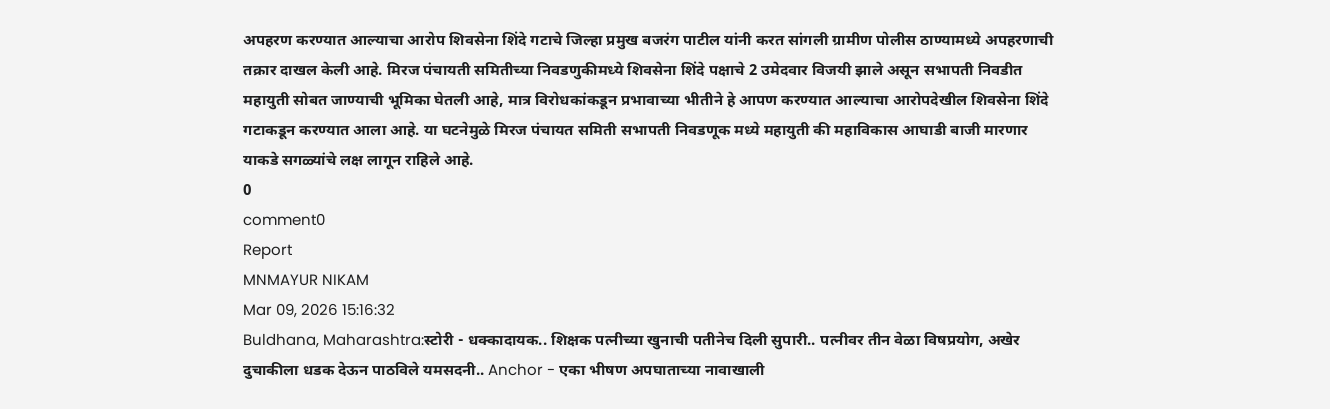अपहरण करण्यात आल्याचा आरोप शिवसेना शिंदे गटाचे जिल्हा प्रमुख बजरंग पाटील यांनी करत सांगली ग्रामीण पोलीस ठाण्यामध्ये अपहरणाची तक्रार दाखल केली आहे. मिरज पंचायती समितीच्या निवडणुकीमध्ये शिवसेना शिंदे पक्षाचे 2 उमेदवार विजयी झाले असून सभापती निवडीत महायुती सोबत जाण्याची भूमिका घेतली आहे, मात्र विरोधकांकडून प्रभावाच्या भीतीने हे आपण करण्यात आल्याचा आरोपदेखील शिवसेना शिंदे गटाकडून करण्यात आला आहे. या घटनेमुळे मिरज पंचायत समिती सभापती निवडणूक मध्ये महायुती की महाविकास आघाडी बाजी मारणार याकडे सगळ्यांचे लक्ष लागून राहिले आहे.
0
comment0
Report
MNMAYUR NIKAM
Mar 09, 2026 15:16:32
Buldhana, Maharashtra:स्टोरी - धक्कादायक.. शिक्षक पत्नीच्या खुनाची पतीनेच दिली सुपारी.. पत्नीवर तीन वेळा विषप्रयोग, अखेर दुचाकीला धडक देऊन पाठविले यमसदनी.. Anchor - एका भीषण अपघाताच्या नावाखाली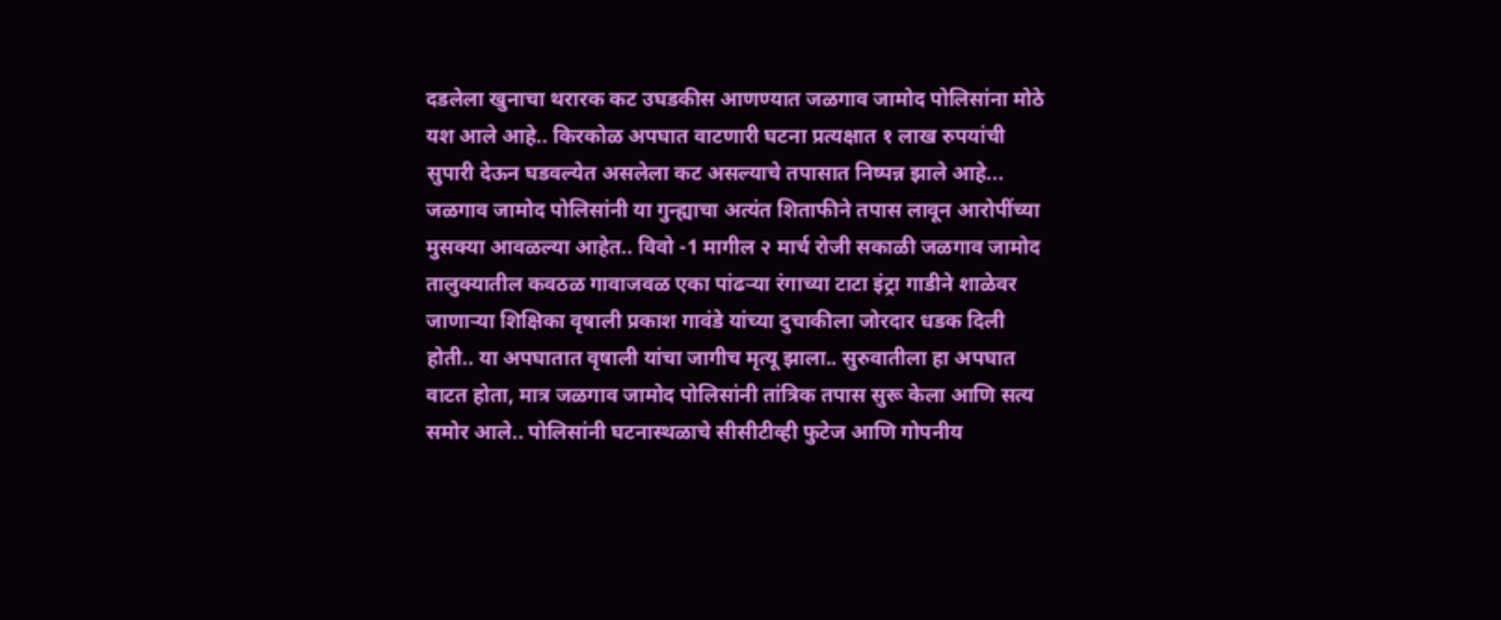दडलेला खुनाचा थरारक कट उघडकीस आणण्यात जळगाव जामोद पोलिसांना मोठे यश आले आहे.. किरकोळ अपघात वाटणारी घटना प्रत्यक्षात १ लाख रुपयांची सुपारी देऊन घडवल्येत असलेला कट असल्याचे तपासात निष्पन्न झाले आहे... जळगाव जामोद पोलिसांनी या गुन्ह्याचा अत्यंत शिताफीने तपास लावून आरोपींच्या मुसक्या आवळल्या आहेत.. विवो -1 मागील २ मार्च रोजी सकाळी जळगाव जामोद तालुक्यातील कवठळ गावाजवळ एका पांढऱ्या रंगाच्या टाटा इंट्रा गाडीने शाळेवर जाणाऱ्या शिक्षिका वृषाली प्रकाश गावंडे यांच्या दुचाकीला जोरदार धडक दिली होती.. या अपघातात वृषाली यांचा जागीच मृत्यू झाला.. सुरुवातीला हा अपघात वाटत होता, मात्र जळगाव जामोद पोलिसांनी तांत्रिक तपास सुरू केला आणि सत्य समोर आले.. पोलिसांनी घटनास्थळाचे सीसीटीव्ही फुटेज आणि गोपनीय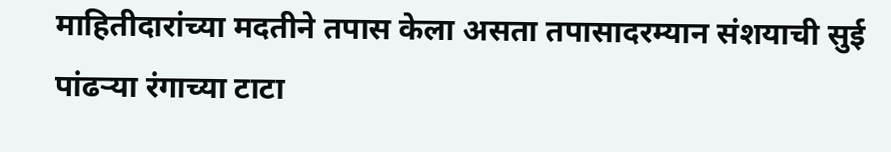माहितीदारांच्या मदतीने तपास केला असता तपासादरम्यान संशयाची सुई पांढऱ्या रंगाच्या टाटा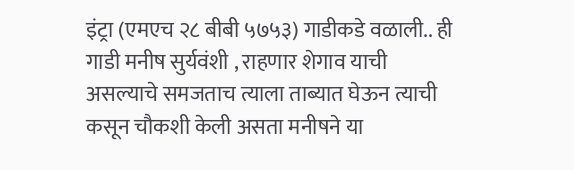इंट्रा (एमएच २८ बीबी ५७५३) गाडीकडे वळाली.. ही गाडी मनीष सुर्यवंशी , राहणार शेगाव याची असल्याचे समजताच त्याला ताब्यात घेऊन त्याची कसून चौकशी केली असता मनीषने या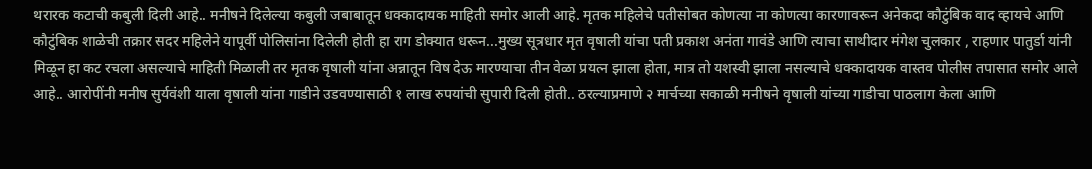थरारक कटाची कबुली दिली आहे.. मनीषने दिलेल्या कबुली जबाबातून धक्कादायक माहिती समोर आली आहे. मृतक महिलेचे पतीसोबत कोणत्या ना कोणत्या कारणावरून अनेकदा कौटुंबिक वाद व्हायचे आणि कौटुंबिक शाळेची तक्रार सदर महिलेने यापूर्वी पोलिसांना दिलेली होती हा राग डोक्यात धरून...मुख्य सूत्रधार मृत वृषाली यांचा पती प्रकाश अनंता गावंडे आणि त्याचा साथीदार मंगेश चुलकार , राहणार पातुर्डा यांनी मिळून हा कट रचला असल्याचे माहिती मिळाली तर मृतक वृषाली यांना अन्नातून विष देऊ मारण्याचा तीन वेळा प्रयत्न झाला होता, मात्र तो यशस्वी झाला नसल्याचे धक्कादायक वास्तव पोलीस तपासात समोर आले आहे.. आरोपींनी मनीष सुर्यवंशी याला वृषाली यांना गाडीने उडवण्यासाठी १ लाख रुपयांची सुपारी दिली होती.. ठरल्याप्रमाणे २ मार्चच्या सकाळी मनीषने वृषाली यांच्या गाडीचा पाठलाग केला आणि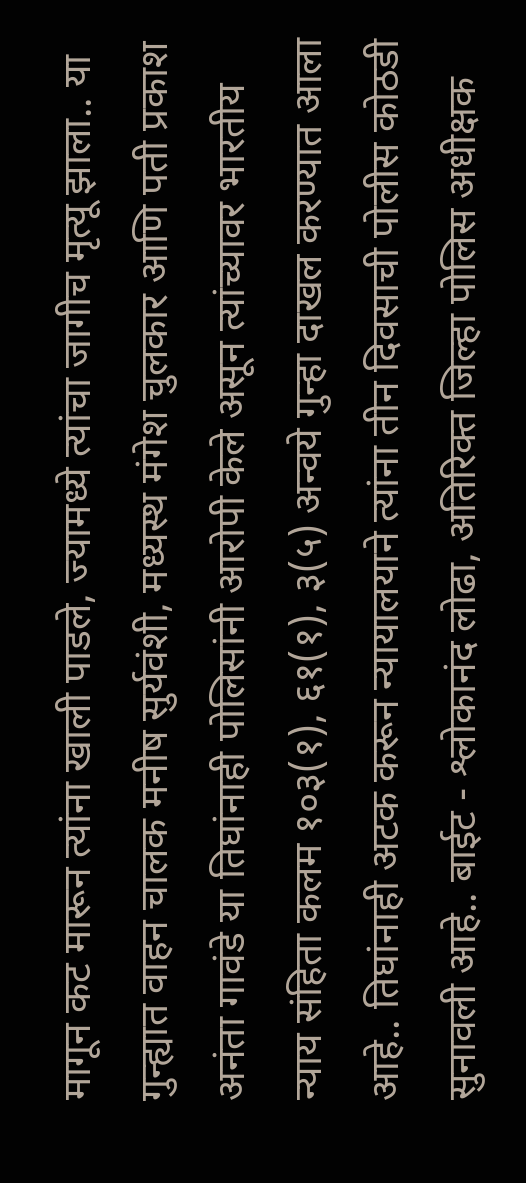मागून कट मारून त्यांना खाली पाडले, ज्यामध्ये त्यांचा जागीच मृत्यू झाला.. या गुन्ह्यात वाहन चालक मनीष सुर्यवंशी, मध्यस्थ मंगेश चुलकार आणि पती प्रकाश अनंता गावंडे या तिघांनाही पोलिसांनी आरोपी केले असून त्यांच्यावर भारतीय न्याय संहिता कलम १०३(१), ६१(१), ३(५) अन्वये गुन्हा दाखल करण्यात आला आहे.. तिघांनाही अटक करून न्यायालयाने त्यांना तीन दिवसाची पोलीस कोठडी सुनावली आहे.. बाईट - श्लोकानंद लोढा, अतिरिक्त जिल्हा पोलिस अधीक्षक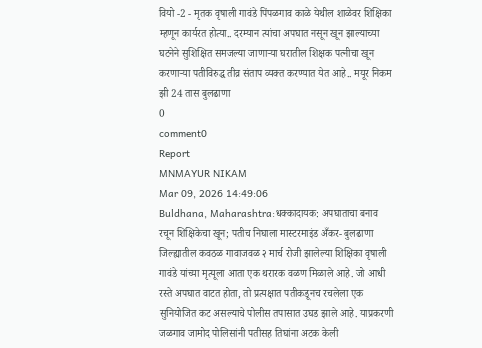वियो -2 - मृतक वृषाली गावंडे पिंपळगाव काळे येथील शाळेवर शिक्षिका म्हणून कार्यरत होत्या.. दरम्यान त्यांचा अपघात नसून खून झाल्याच्या घटनेने सुशिक्षित समजल्या जाणाऱ्या घरातील शिक्षक पत्नीचा खून करणाऱ्या पतीविरुद्ध तीव्र संताप व्यक्त करण्यात येत आहे.. मयूर निकम झी 24 तास बुलढाणा
0
comment0
Report
MNMAYUR NIKAM
Mar 09, 2026 14:49:06
Buldhana, Maharashtra:धक्कादायक: अपघाताचा बनाव रचून शिक्षिकेचा खून; पतीच निघाला मास्टरमाइंड अँकर- बुलढाणा जिल्ह्यातील कवठळ गावाजवळ २ मार्च रोजी झालेल्या शिक्षिका वृषाली गावंडे यांच्या मृत्यूला आता एक थरारक वळण मिळाले आहे. जो आधी रस्ते अपघात वाटत होता, तो प्रत्यक्षात पतीकडूनच रचलेला एक सुनियोजित कट असल्याचे पोलीस तपासात उघड झाले आहे. याप्रकरणी जळगाव जामोद पोलिसांनी पतीसह तिघांना अटक केली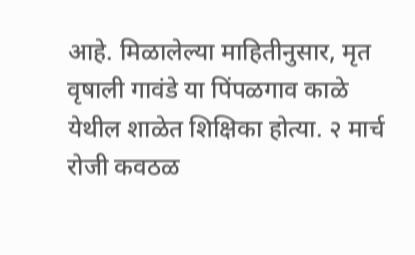आहे. मिळालेल्या माहितीनुसार, मृत वृषाली गावंडे या पिंपळगाव काळे येथील शाळेत शिक्षिका होत्या. २ मार्च रोजी कवठळ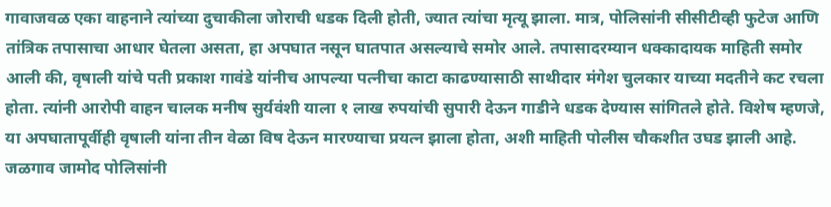गावाजवळ एका वाहनाने त्यांच्या दुचाकीला जोराची धडक दिली होती, ज्यात त्यांचा मृत्यू झाला. मात्र, पोलिसांनी सीसीटीव्ही फुटेज आणि तांत्रिक तपासाचा आधार घेतला असता, हा अपघात नसून घातपात असल्याचे समोर आले. तपासादरम्यान धक्कादायक माहिती समोर आली की, वृषाली यांचे पती प्रकाश गावंडे यांनीच आपल्या पत्नीचा काटा काढण्यासाठी साथीदार मंगेश चुलकार याच्या मदतीने कट रचला होता. त्यांनी आरोपी वाहन चालक मनीष सुर्यवंशी याला १ लाख रुपयांची सुपारी देऊन गाडीने धडक देण्यास सांगितले होते. विशेष म्हणजे, या अपघातापूर्वीही वृषाली यांना तीन वेळा विष देऊन मारण्याचा प्रयत्न झाला होता, अशी माहिती पोलीस चौकशीत उघड झाली आहे. जळगाव जामोद पोलिसांनी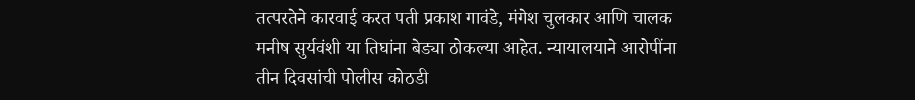तत्परतेने कारवाई करत पती प्रकाश गावंडे, मंगेश चुलकार आणि चालक मनीष सुर्यवंशी या तिघांना बेड्या ठोकल्या आहेत. न्यायालयाने आरोपींना तीन दिवसांची पोलीस कोठडी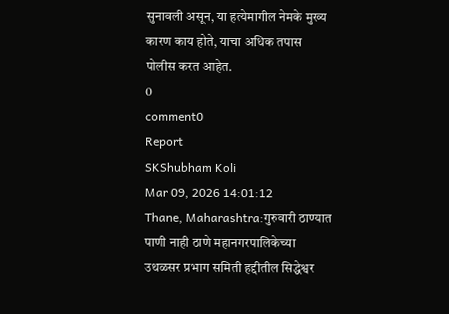सुनावली असून, या हत्येमागील नेमके मुख्य कारण काय होते, याचा अधिक तपास पोलीस करत आहेत.
0
comment0
Report
SKShubham Koli
Mar 09, 2026 14:01:12
Thane, Maharashtra:गुरुवारी ठाण्यात पाणी नाही ठाणे महानगरपालिकेच्या उथळसर प्रभाग समिती हद्दीतील सिद्धेश्वर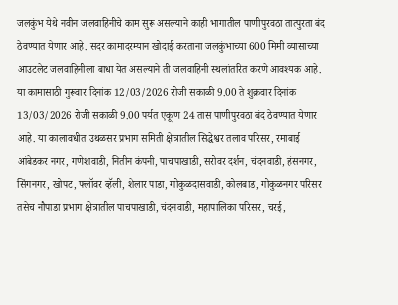जलकुंभ येथे नवीन जलवाहिनीचे काम सुरू असल्याने काही भागातील पाणीपुरवठा तात्पुरता बंद ठेवण्यात येणार आहे. सदर कामादरम्यान खोदाई करताना जलकुंभाच्या 600 मिमी व्यासाच्या आउटलेट जलवाहिनीला बाधा येत असल्याने ती जलवाहिनी स्थलांतरित करणे आवश्यक आहे. या कामासाठी गुरूवार दिनांक 12/03/2026 रोजी सकाळी 9.00 ते शुक्रवार दिनांक 13/03/2026 रोजी सकाळी 9.00 पर्यत एकूण 24 तास पाणीपुरवठा बंद ठेवण्यात येणार आहे. या कालावधीत उथळसर प्रभाग समिती क्षेत्रातील सिद्धेश्वर तलाव परिसर, रमाबाई आंबेडकर नगर, गणेशवाडी, नितीन कंपनी, पाचपाखाडी, सरोवर दर्शन, चंदनवाडी, हंसनगर, सिंगनगर, खोपट, फ्लॉवर व्हॅली, शेलार पाडा, गोकुळदासवाडी, कोलबाड, गोकुळनगर परिसर तसेच नौपाडा प्रभाग क्षेत्रातील पाचपाखाडी, चंदनवाडी, महापालिका परिसर, चरई,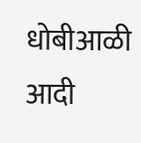धोबीआळी आदी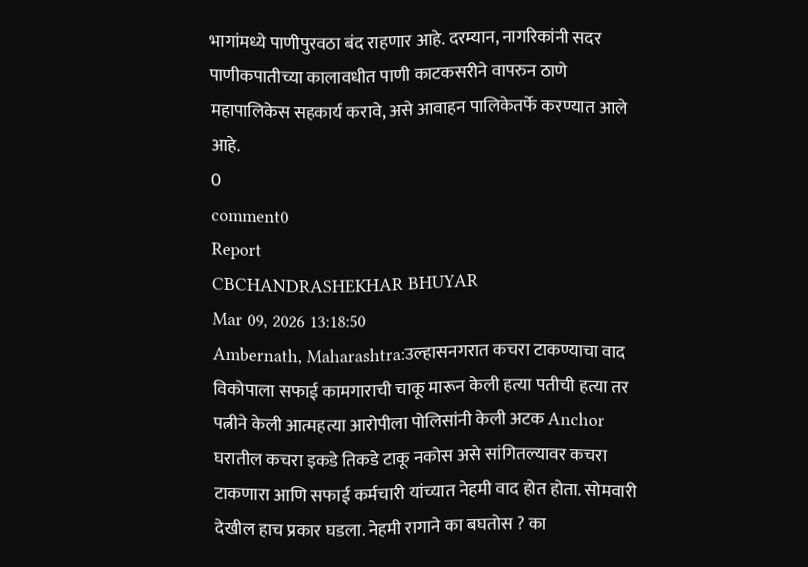भागांमध्ये पाणीपुरवठा बंद राहणार आहे. दरम्यान, नागरिकांनी सदर पाणीकपातीच्या कालावधीत पाणी काटकसरीने वापरुन ठाणे महापालिकेस सहकार्य करावे, असे आवाहन पालिकेतर्फे करण्यात आले आहे.
0
comment0
Report
CBCHANDRASHEKHAR BHUYAR
Mar 09, 2026 13:18:50
Ambernath, Maharashtra:उल्हासनगरात कचरा टाकण्याचा वाद विकोपाला सफाई कामगाराची चाकू मारून केली हत्या पतीची हत्या तर पत्नीने केली आत्महत्या आरोपीला पोलिसांनी केली अटक Anchor घरातील कचरा इकडे तिकडे टाकू नकोस असे सांगितल्यावर कचरा टाकणारा आणि सफाई कर्मचारी यांच्यात नेहमी वाद होत होता. सोमवारी देखील हाच प्रकार घडला. नेहमी रागाने का बघतोस ? का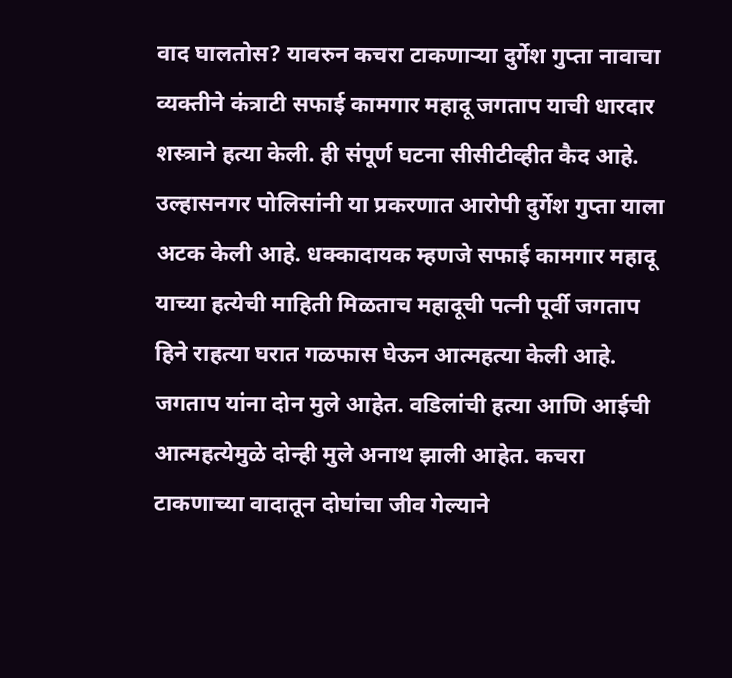वाद घालतोस? यावरुन कचरा टाकणाऱ्या दुर्गेश गुप्ता नावाचा व्यक्तीने कंत्राटी सफाई कामगार महादू जगताप याची धारदार शस्त्राने हत्या केली. ही संपूर्ण घटना सीसीटीव्हीत कैद आहे. उल्हासनगर पोलिसांनी या प्रकरणात आरोपी दुर्गेश गुप्ता याला अटक केली आहे. धक्कादायक म्हणजे सफाई कामगार महादू याच्या हत्येची माहिती मिळताच महादूची पत्नी पूर्वी जगताप हिने राहत्या घरात गळफास घेऊन आत्महत्या केली आहे. जगताप यांना दोन मुले आहेत. वडिलांची हत्या आणि आईची आत्महत्येमुळे दोन्ही मुले अनाथ झाली आहेत. कचरा टाकणाच्या वादातून दोघांचा जीव गेल्याने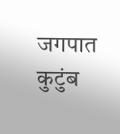जगपात कुटुंब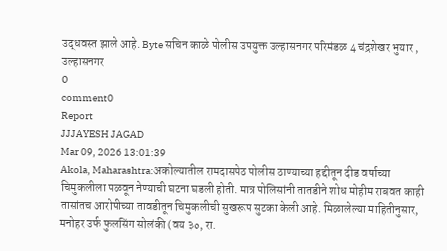उद्धवस्त झाले आहे. Byte सचिन काळे पोलीस उपयुक्त उल्हासनगर परिमंडळ 4 चंद्रशेखर भुयार , उल्हासनगर
0
comment0
Report
JJJAYESH JAGAD
Mar 09, 2026 13:01:39
Akola, Maharashtra:अकोल्यातील रामदासपेठ पोलीस ठाण्याच्या हद्दीतून दीड वर्षाच्या चिमुकलीला पळवून नेण्याची घटना घडली होती. मात्र पोलिसांनी तातडीने शोध मोहीम राबवत काही तासांतच आरोपीच्या तावडीतून चिमुकलीची सुखरूप सुटका केली आहे. मिळालेल्या माहितीनुसार, मनोहर उर्फ फुलसिंग सोलंकी (वय ३०, रा.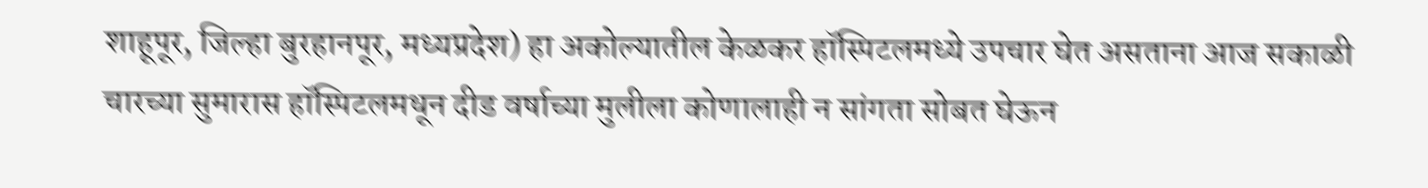शाहूपूर, जिल्हा बुरहानपूर, मध्यप्रदेश) हा अकोल्यातील केळकर हॉस्पिटलमध्ये उपचार घेत असताना आज सकाळी चारच्या सुमारास हॉस्पिटलमधून दीड वर्षाच्या मुलीला कोणालाही न सांगता सोबत घेऊन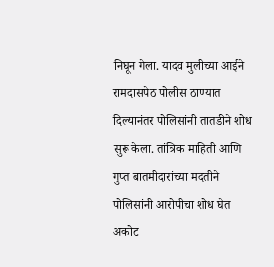निघून गेला. यादव मुलीच्या आईने रामदासपेठ पोलीस ठाण्यात दिल्यानंतर पोलिसांनी तातडीने शोध सुरू केला. तांत्रिक माहिती आणि गुप्त बातमीदारांच्या मदतीने पोलिसांनी आरोपीचा शोध घेत अकोट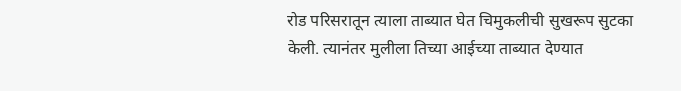रोड परिसरातून त्याला ताब्यात घेत चिमुकलीची सुखरूप सुटका केली. त्यानंतर मुलीला तिच्या आईच्या ताब्यात देण्यात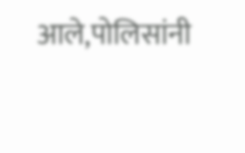आले,पोलिसांनी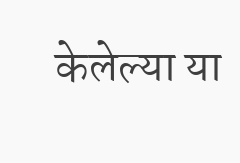केलेल्या या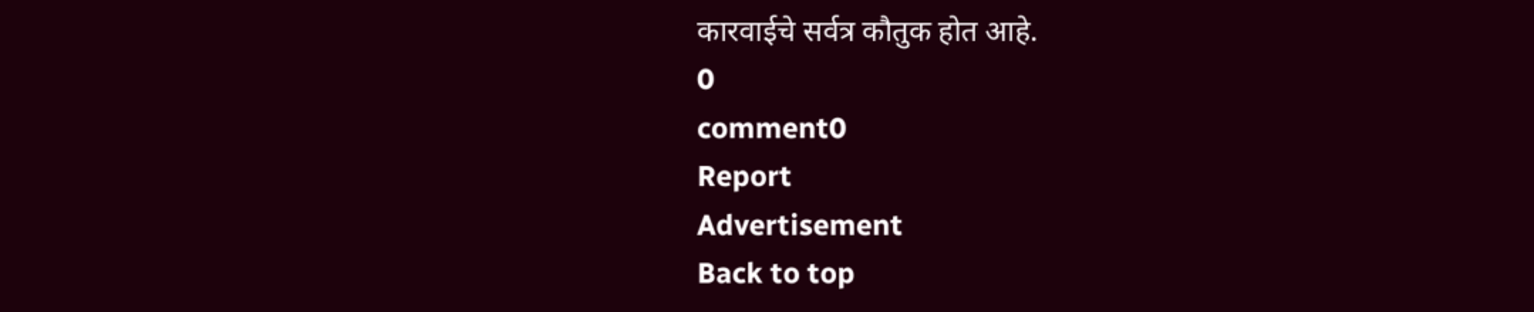कारवाईचे सर्वत्र कौतुक होत आहे.
0
comment0
Report
Advertisement
Back to top